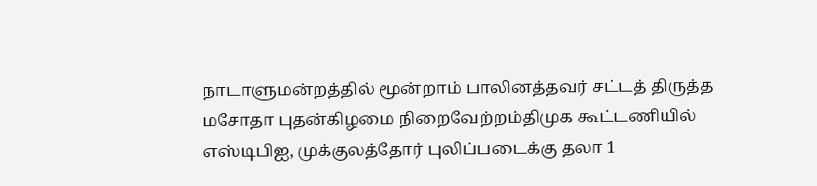நாடாளுமன்றத்தில் மூன்றாம் பாலினத்தவர் சட்டத் திருத்த மசோதா புதன்கிழமை நிறைவேற்றம்திமுக கூட்டணியில் எஸ்டிபிஐ, முக்குலத்தோர் புலிப்படைக்கு தலா 1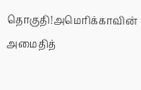தொகுதி!அமெரிக்காவின் அமைதித்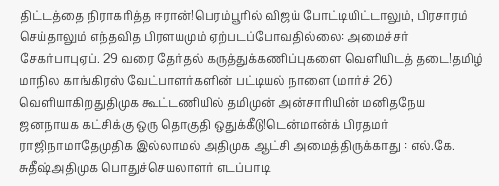திட்டத்தை நிராகரித்த ஈரான்!பெரம்பூரில் விஜய் போட்டியிட்டாலும், பிரசாரம் செய்தாலும் எந்தவித பிரளயமும் ஏற்படப்போவதில்லை: அமைச்சர் சேகர்பாபுஏப். 29 வரை தேர்தல் கருத்துக்கணிப்புகளை வெளியிடத் தடை!தமிழ் மாநில காங்கிரஸ் வேட்பாளர்களின் பட்டியல் நாளை (மார்ச் 26) வெளியாகிறதுதிமுக கூட்டணியில் தமிமுன் அன்சாரியின் மனிதநேய ஜனநாயக கட்சிக்கு ஒரு தொகுதி ஒதுக்கீடு!டென்மான்க் பிரதமர் ராஜிநாமாதேமுதிக இல்லாமல் அதிமுக ஆட்சி அமைத்திருக்காது : எல்.கே. சுதீஷ்அதிமுக பொதுச்செயலாளர் எடப்பாடி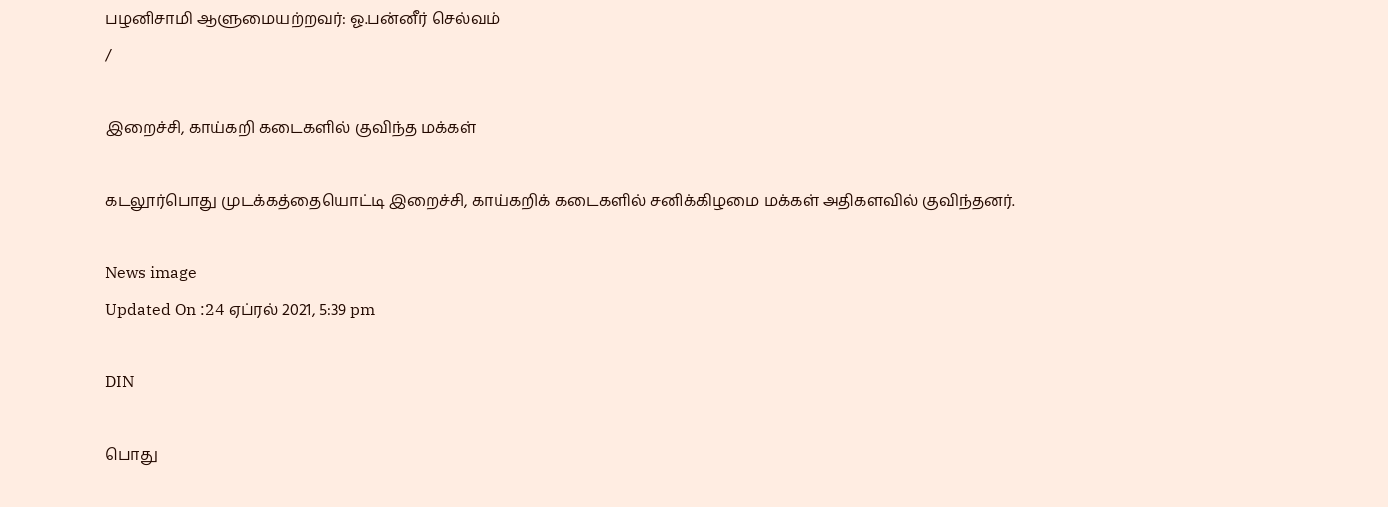பழனிசாமி ஆளுமையற்றவர்: ஓ.பன்னீர் செல்வம்
/

இறைச்சி, காய்கறி கடைகளில் குவிந்த மக்கள்

கடலூர்பொது முடக்கத்தையொட்டி இறைச்சி, காய்கறிக் கடைகளில் சனிக்கிழமை மக்கள் அதிகளவில் குவிந்தனர்.

News image
Updated On :24 ஏப்ரல் 2021, 5:39 pm

DIN

பொது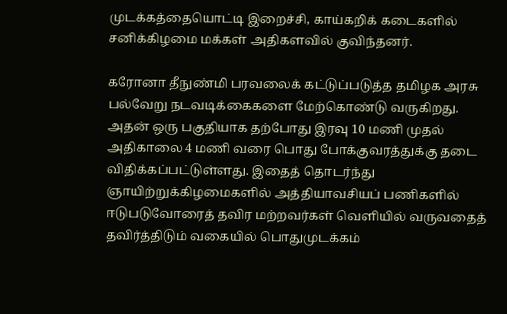முடக்கத்தையொட்டி இறைச்சி, காய்கறிக் கடைகளில் சனிக்கிழமை மக்கள் அதிகளவில் குவிந்தனர்.

கரோனா தீநுண்மி பரவலைக் கட்டுப்படுத்த தமிழக அரசு பல்வேறு நடவடிக்கைகளை மேற்கொண்டு வருகிறது. அதன் ஒரு பகுதியாக தற்போது இரவு 10 மணி முதல் அதிகாலை 4 மணி வரை பொது போக்குவரத்துக்கு தடை விதிக்கப்பட்டுள்ளது. இதைத் தொடர்ந்து ஞாயிற்றுக்கிழமைகளில் அத்தியாவசியப் பணிகளில் ஈடுபடுவோரைத் தவிர மற்றவர்கள் வெளியில் வருவதைத் தவிர்த்திடும் வகையில் பொதுமுடக்கம்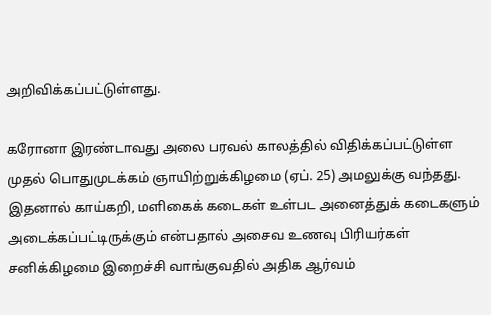அறிவிக்கப்பட்டுள்ளது.

கரோனா இரண்டாவது அலை பரவல் காலத்தில் விதிக்கப்பட்டுள்ள முதல் பொதுமுடக்கம் ஞாயிற்றுக்கிழமை (ஏப். 25) அமலுக்கு வந்தது. இதனால் காய்கறி, மளிகைக் கடைகள் உள்பட அனைத்துக் கடைகளும் அடைக்கப்பட்டிருக்கும் என்பதால் அசைவ உணவு பிரியர்கள் சனிக்கிழமை இறைச்சி வாங்குவதில் அதிக ஆர்வம்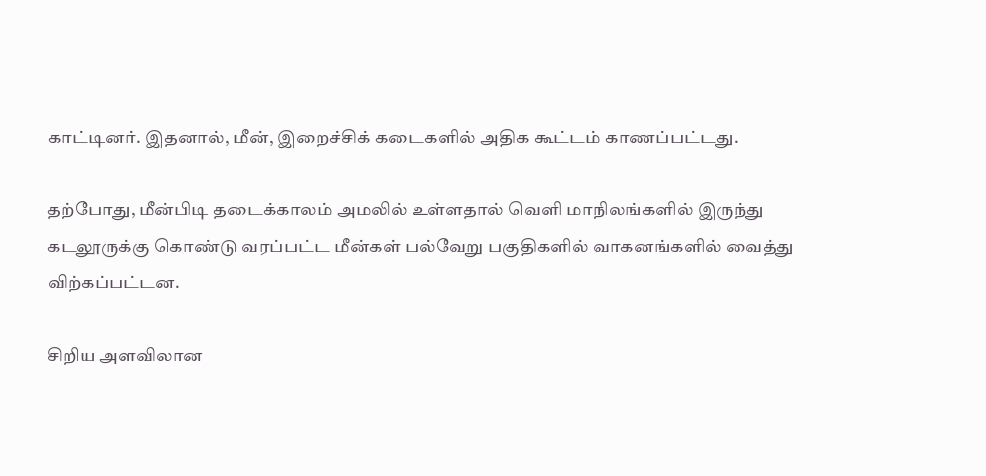காட்டினர். இதனால், மீன், இறைச்சிக் கடைகளில் அதிக கூட்டம் காணப்பட்டது.

தற்போது, மீன்பிடி தடைக்காலம் அமலில் உள்ளதால் வெளி மாநிலங்களில் இருந்து கடலூருக்கு கொண்டு வரப்பட்ட மீன்கள் பல்வேறு பகுதிகளில் வாகனங்களில் வைத்து விற்கப்பட்டன.

சிறிய அளவிலான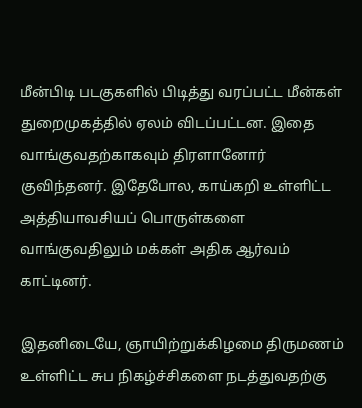மீன்பிடி படகுகளில் பிடித்து வரப்பட்ட மீன்கள் துறைமுகத்தில் ஏலம் விடப்பட்டன. இதை வாங்குவதற்காகவும் திரளானோர் குவிந்தனர். இதேபோல, காய்கறி உள்ளிட்ட அத்தியாவசியப் பொருள்களை வாங்குவதிலும் மக்கள் அதிக ஆர்வம் காட்டினர்.

இதனிடையே, ஞாயிற்றுக்கிழமை திருமணம் உள்ளிட்ட சுப நிகழ்ச்சிகளை நடத்துவதற்கு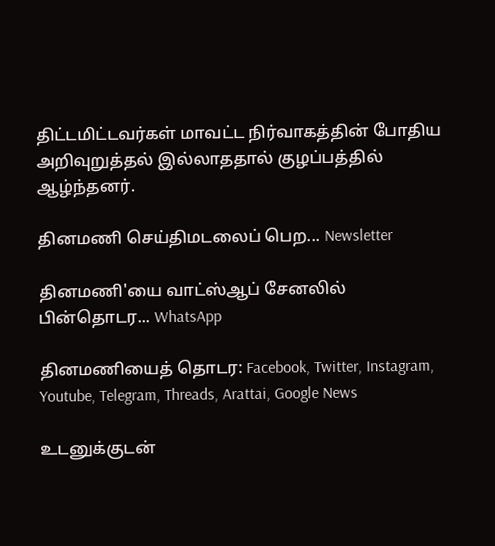திட்டமிட்டவர்கள் மாவட்ட நிர்வாகத்தின் போதிய அறிவுறுத்தல் இல்லாததால் குழப்பத்தில் ஆழ்ந்தனர்.

தினமணி செய்திமடலைப் பெற... Newsletter

தினமணி'யை வாட்ஸ்ஆப் சேனலில் பின்தொடர... WhatsApp

தினமணியைத் தொடர: Facebook, Twitter, Instagram, Youtube, Telegram, Threads, Arattai, Google News

உடனுக்குடன்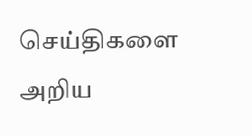செய்திகளை அறிய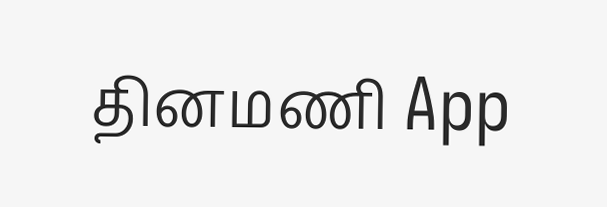தினமணி App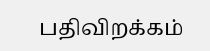பதிவிறக்கம்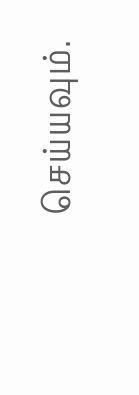செய்யவும்.